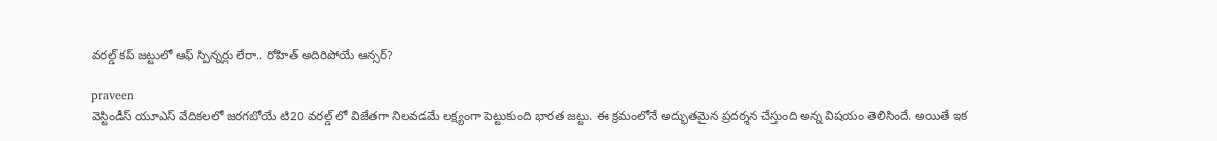వరల్డ్ కప్ జట్టులో ఆఫ్ స్పిన్నర్లు లేరా.. రోహిత్ అదిరిపోయే ఆన్సర్?

praveen
వెస్టిండీస్ యూఎస్ వేదికలలో జరగబోయే టి20 వరల్డ్ లో విజేతగా నిలవడమే లక్ష్యంగా పెట్టుకుంది భారత జట్టు. ఈ క్రమంలోనే అద్భుతమైన ప్రదర్శన చేస్తుంది అన్న విషయం తెలిసిందే. అయితే ఇక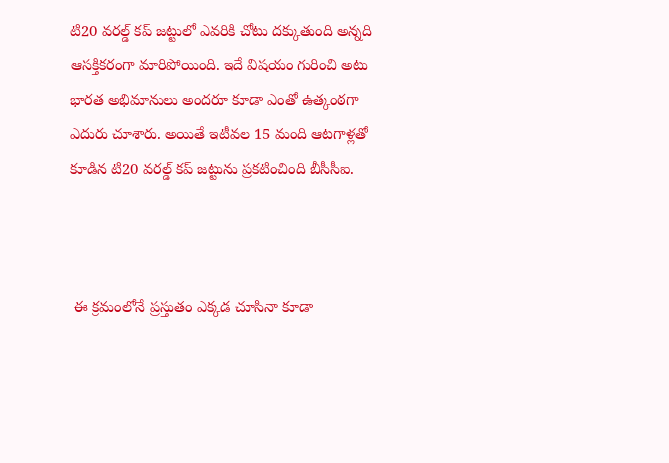టి20 వరల్డ్ కప్ జట్టులో ఎవరికి చోటు దక్కుతుంది అన్నది ఆసక్తికరంగా మారిపోయింది. ఇదే విషయం గురించి అటు భారత అభిమానులు అందరూ కూడా ఎంతో ఉత్కంఠగా ఎదురు చూశారు. అయితే ఇటీవల 15 మంది ఆటగాళ్లతో కూడిన టి20 వరల్డ్ కప్ జట్టును ప్రకటించింది బీసీసీఐ.



 ఈ క్రమంలోనే ప్రస్తుతం ఎక్కడ చూసినా కూడా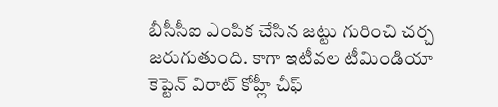బీసీసీఐ ఎంపిక చేసిన జట్టు గురించి చర్చ జరుగుతుంది. కాగా ఇటీవల టీమిండియా కెప్టెన్ విరాట్ కోహ్లీ చీఫ్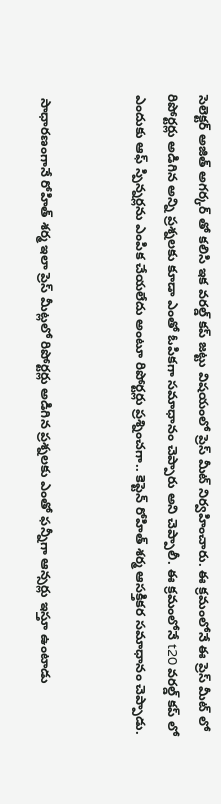సెలెక్టర్ అజిత్ అగర్కర్ తో కలిసి ఇక వరల్డ్ కప్ జట్టు విషయంలో ప్రెస్ మీట్ నిర్వహించారు. ఈ క్రమంలోనే ఈ ప్రెస్ మీట్ లో రిపోర్టర్లు అడిగిన అన్ని ప్రశ్నలకు కూడా ఎంతో ఓపికగా సమాధానం చెప్పారు అని చెప్పాలీ. ఈ క్రమంలోనే t20 వరల్డ్ కప్ లో ఎందుకు ఆఫ్ స్పిన్నర్లను ఎంపిక చేయలేదు అంటూ రిపోర్టర్లు ప్రశ్నించగా.. కెప్టెన్ రోహిత్ శర్మ ఆసక్తికర సమాధానం చెప్పాడు.


 సాధారణంగానే రోహిత్ శర్మ ఇలా ప్రెస్ మీట్లలో రిపోర్టర్లు అడిగిన ప్రశ్నలకు ఎంతో ఫన్నీగా ఆన్సర్లు ఇస్తూ ఉంటాడు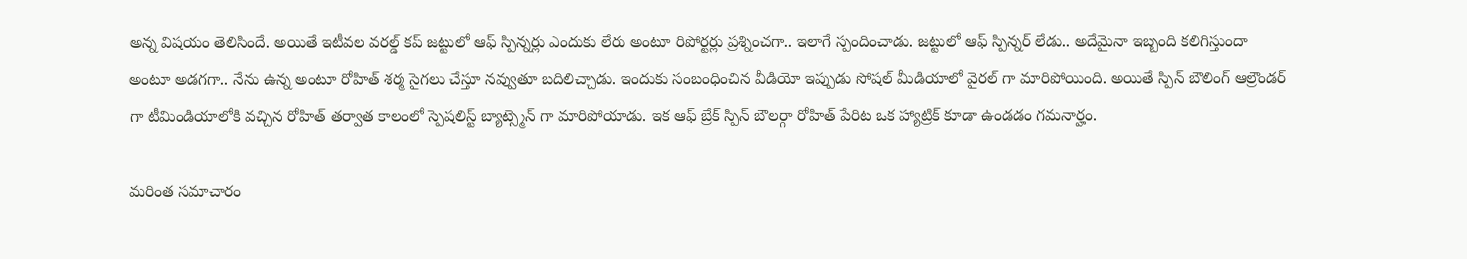అన్న విషయం తెలిసిందే. అయితే ఇటీవల వరల్డ్ కప్ జట్టులో ఆఫ్ స్పిన్నర్లు ఎందుకు లేరు అంటూ రిపోర్టర్లు ప్రశ్నించగా.. ఇలాగే స్పందించాడు. జట్టులో ఆఫ్ స్పిన్నర్ లేడు.. అదేమైనా ఇబ్బంది కలిగిస్తుందా అంటూ అడగగా.. నేను ఉన్న అంటూ రోహిత్ శర్మ సైగలు చేస్తూ నవ్వుతూ బదిలిచ్చాడు. ఇందుకు సంబంధించిన వీడియో ఇప్పుడు సోషల్ మీడియాలో వైరల్ గా మారిపోయింది. అయితే స్పిన్ బౌలింగ్ ఆల్రౌండర్ గా టీమిండియాలోకి వచ్చిన రోహిత్ తర్వాత కాలంలో స్పెషలిస్ట్ బ్యాట్స్మెన్ గా మారిపోయాడు. ఇక ఆఫ్ బ్రేక్ స్పిన్ బౌలర్గా రోహిత్ పేరిట ఒక హ్యాట్రిక్ కూడా ఉండడం గమనార్హం.

మరింత సమాచారం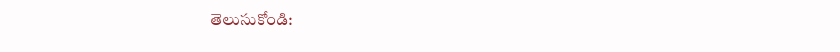తెలుసుకోండి: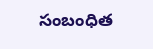సంబంధిత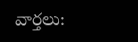వార్తలు: